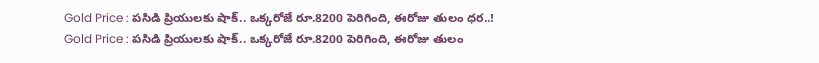Gold Price : పసిడి ప్రియులకు షాక్.. ఒక్కరోజే రూ.8200 పెరిగింది, ఈరోజు తులం ధర..!
Gold Price : పసిడి ప్రియులకు షాక్.. ఒక్కరోజే రూ.8200 పెరిగింది, ఈరోజు తులం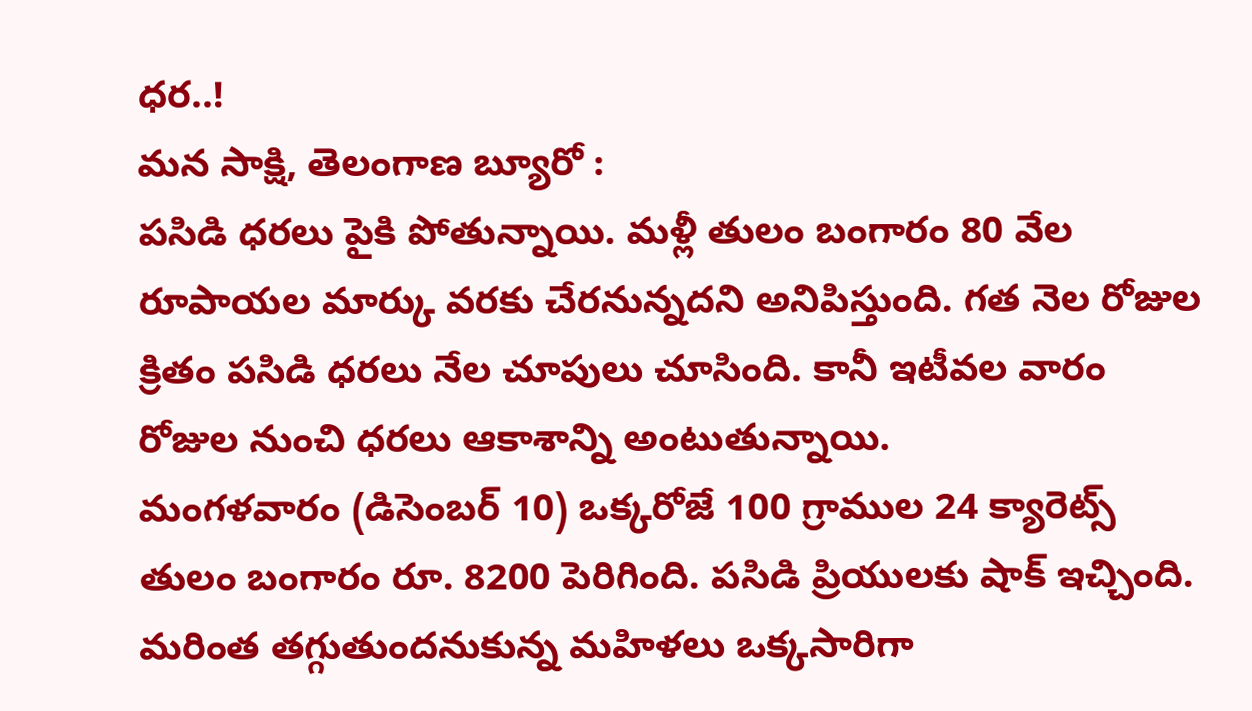ధర..!
మన సాక్షి, తెలంగాణ బ్యూరో :
పసిడి ధరలు పైకి పోతున్నాయి. మళ్లీ తులం బంగారం 80 వేల రూపాయల మార్కు వరకు చేరనున్నదని అనిపిస్తుంది. గత నెల రోజుల క్రితం పసిడి ధరలు నేల చూపులు చూసింది. కానీ ఇటీవల వారం రోజుల నుంచి ధరలు ఆకాశాన్ని అంటుతున్నాయి.
మంగళవారం (డిసెంబర్ 10) ఒక్కరోజే 100 గ్రాముల 24 క్యారెట్స్ తులం బంగారం రూ. 8200 పెరిగింది. పసిడి ప్రియులకు షాక్ ఇచ్చింది. మరింత తగ్గుతుందనుకున్న మహిళలు ఒక్కసారిగా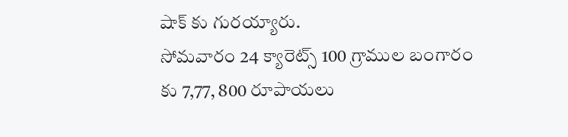షాక్ కు గురయ్యారు.
సోమవారం 24 క్యారెట్స్ 100 గ్రాముల బంగారం కు 7,77, 800 రూపాయలు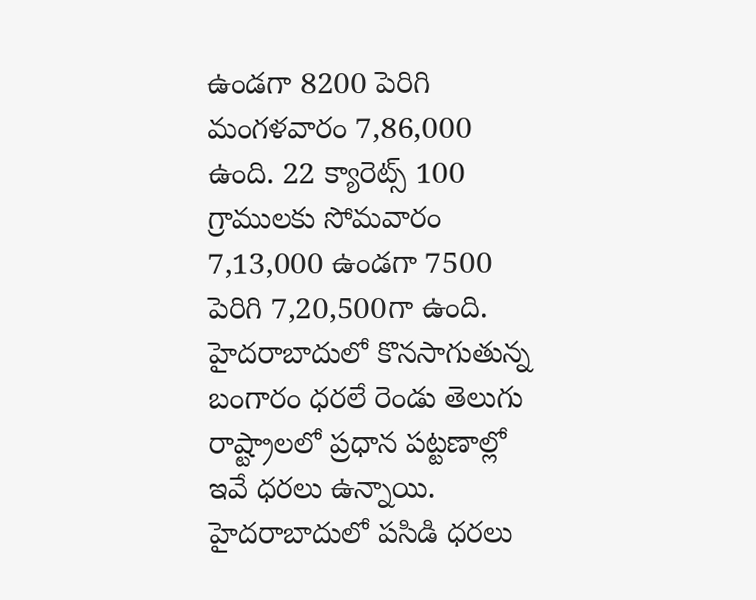ఉండగా 8200 పెరిగి మంగళవారం 7,86,000 ఉంది. 22 క్యారెట్స్ 100 గ్రాములకు సోమవారం 7,13,000 ఉండగా 7500 పెరిగి 7,20,500గా ఉంది. హైదరాబాదులో కొనసాగుతున్న బంగారం ధరలే రెండు తెలుగు రాష్ట్రాలలో ప్రధాన పట్టణాల్లో ఇవే ధరలు ఉన్నాయి.
హైదరాబాదులో పసిడి ధరలు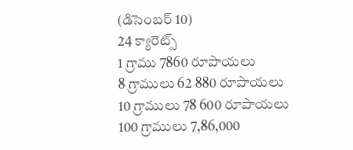(డిసెంబర్ 10)
24 క్యారెట్స్
1 గ్రాము 7860 రూపాయలు
8 గ్రాములు 62 880 రూపాయలు
10 గ్రాములు 78 600 రూపాయలు
100 గ్రాములు 7,86,000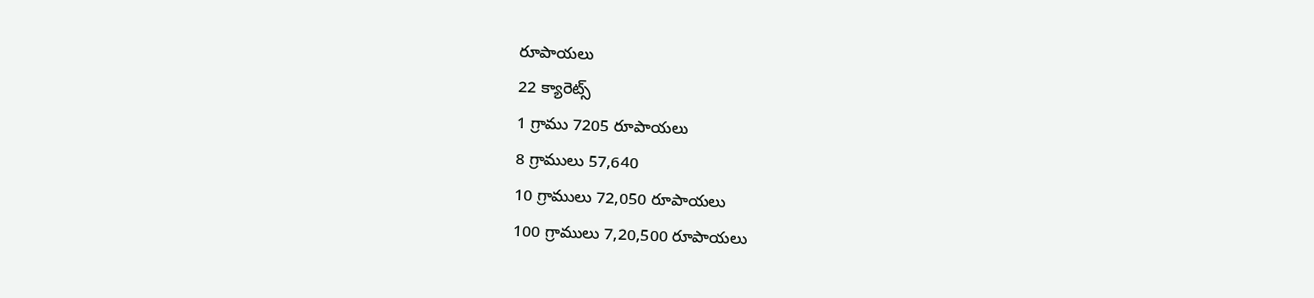రూపాయలు
22 క్యారెట్స్
1 గ్రాము 7205 రూపాయలు
8 గ్రాములు 57,640
10 గ్రాములు 72,050 రూపాయలు
100 గ్రాములు 7,20,500 రూపాయలు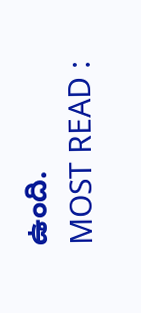ఉంది.
MOST READ :